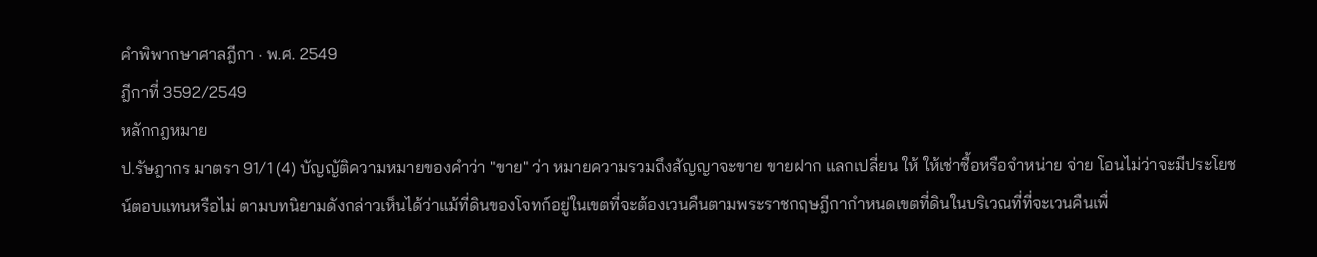คำพิพากษาศาลฎีกา · พ.ศ. 2549
ฎีกาที่ 3592/2549
หลักกฎหมาย
ป.รัษฎากร มาตรา 91/1 (4) บัญญัติความหมายของคำว่า "ขาย" ว่า หมายความรวมถึงสัญญาจะขาย ขายฝาก แลกเปลี่ยน ให้ ให้เช่าซื้อหรือจำหน่าย จ่าย โอนไม่ว่าจะมีประโยชน์ตอบแทนหรือไม่ ตามบทนิยามดังกล่าวเห็นได้ว่าแม้ที่ดินของโจทก์อยู่ในเขตที่จะต้องเวนคืนตามพระราชกฤษฎีกากำหนดเขตที่ดินในบริเวณที่ที่จะเวนคืนเพื่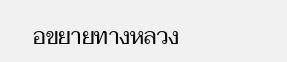อขยายทางหลวง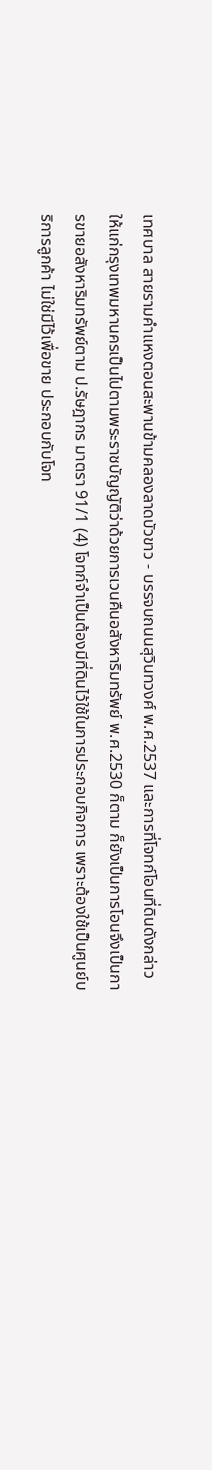เทศบาล สายรามคำแหงตอนสะพานข้ามคลองลาดบัวขาว - บรรจบถนนสุวินทวงศ์ พ.ศ.2537 และการที่โจทก์โอนที่ดินดังกล่าวให้แก่กรุงเทพมหานครเป็นไปตามพระราชบัญญัติว่าด้วยการเวนคืนอสังหาริมทรัพย์ พ.ศ.2530 ก็ตาม ก็ยังเป็นการโอนจึงเป็นการขายอสังหาริมทรัพย์ตาม ป.รัษฎากร มาตรา 91/1 (4) โจทก์จำเป็นต้องมีที่ดินไว้ใช้ในการประกอบกิจการ เพราะต้องใช้เป็นศูนย์บริการลูกค้า ไม่ใช่มีไว้เพื่อขาย ประกอบกับโจท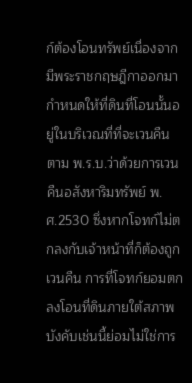ก์ต้องโอนทรัพย์เนื่องจากมีพระราชกฤษฎีกาออกมากำหนดให้ที่ดินที่โอนนั้นอยู่ในบริเวณที่ที่จะเวนคืน ตาม พ.ร.บ.ว่าด้วยการเวนคืนอสังหาริมทรัพย์ พ.ศ.2530 ซึ่งหากโจทก์ไม่ตกลงกับเจ้าหน้าที่ก็ต้องถูกเวนคืน การที่โจทก์ยอมตกลงโอนที่ดินภายใต้สภาพบังคับเช่นนี้ย่อมไม่ใช่การ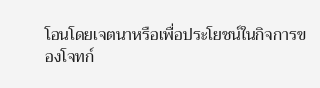โอนโดยเจตนาหรือเพื่อประโยชน์ในกิจการของโจทก์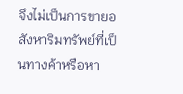จึงไม่เป็นการขายอสังหาริมทรัพย์ที่เป็นทางค้าหรือหา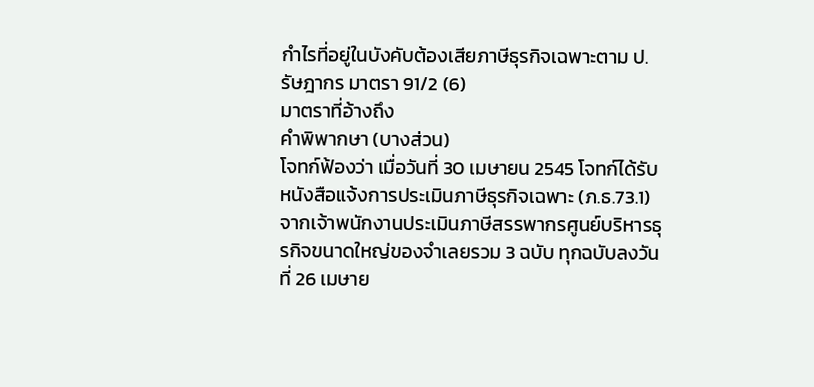กำไรที่อยู่ในบังคับต้องเสียภาษีธุรกิจเฉพาะตาม ป.รัษฎากร มาตรา 91/2 (6)
มาตราที่อ้างถึง
คำพิพากษา (บางส่วน)
โจทก์ฟ้องว่า เมื่อวันที่ 30 เมษายน 2545 โจทก์ได้รับหนังสือแจ้งการประเมินภาษีธุรกิจเฉพาะ (ภ.ธ.73.1) จากเจ้าพนักงานประเมินภาษีสรรพากรศูนย์บริหารธุรกิจขนาดใหญ่ของจำเลยรวม 3 ฉบับ ทุกฉบับลงวันที่ 26 เมษาย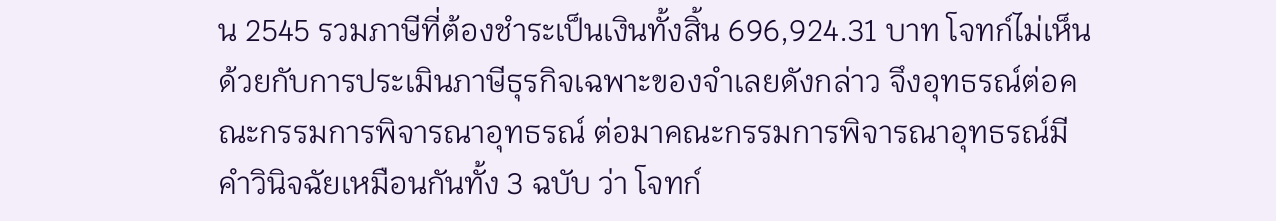น 2545 รวมภาษีที่ต้องชำระเป็นเงินทั้งสิ้น 696,924.31 บาท โจทก์ไม่เห็นด้วยกับการประเมินภาษีธุรกิจเฉพาะของจำเลยดังกล่าว จึงอุทธรณ์ต่อคณะกรรมการพิจารณาอุทธรณ์ ต่อมาคณะกรรมการพิจารณาอุทธรณ์มีคำวินิจฉัยเหมือนกันทั้ง 3 ฉบับ ว่า โจทก์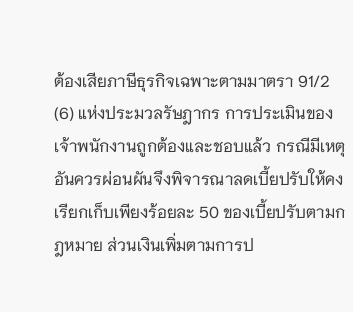ต้องเสียภาษีธุรกิจเฉพาะตามมาตรา 91/2 (6) แห่งประมวลรัษฎากร การประเมินของเจ้าพนักงานถูกต้องและชอบแล้ว กรณีมีเหตุอันควรผ่อนผันจึงพิจารณาลดเบี้ยปรับให้คงเรียกเก็บเพียงร้อยละ 50 ของเบี้ยปรับตามกฎหมาย ส่วนเงินเพิ่มตามการป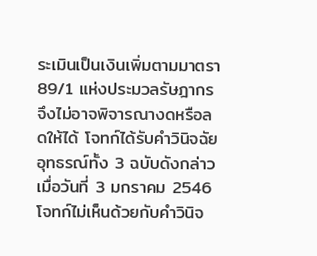ระเมินเป็นเงินเพิ่มตามมาตรา 89/1 แห่งประมวลรัษฎากร จึงไม่อาจพิจารณางดหรือลดให้ได้ โจทก์ได้รับคำวินิจฉัยอุทธรณ์ทั้ง 3 ฉบับดังกล่าวเมื่อวันที่ 3 มกราคม 2546 โจทก์ไม่เห็นด้วยกับคำวินิจ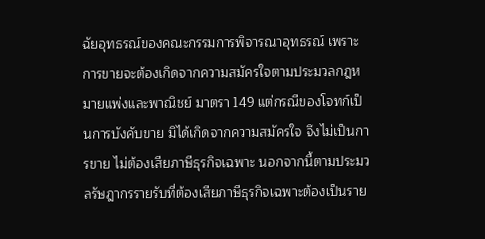ฉัยอุทธรณ์ของคณะกรรมการพิจารณาอุทธรณ์ เพราะการขายจะต้องเกิดจากความสมัครใจตามประมวลกฎหมายแพ่งและพาณิชย์ มาตรา 149 แต่กรณีของโจทก์เป็นการบังคับขาย มิได้เกิดจากความสมัครใจ จึงไม่เป็นการขาย ไม่ต้องเสียภาษีธุรกิจเฉพาะ นอกจากนี้ตามประมวลรัษฎากรรายรับที่ต้องเสียภาษีธุรกิจเฉพาะต้องเป็นราย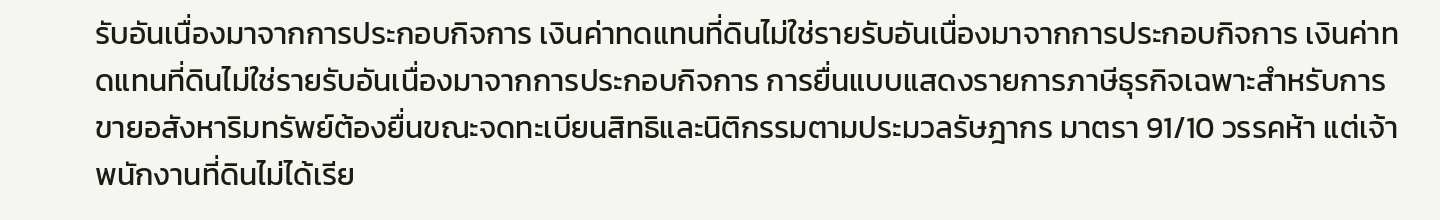รับอันเนื่องมาจากการประกอบกิจการ เงินค่าทดแทนที่ดินไม่ใช่รายรับอันเนื่องมาจากการประกอบกิจการ เงินค่าทดแทนที่ดินไม่ใช่รายรับอันเนื่องมาจากการประกอบกิจการ การยื่นแบบแสดงรายการภาษีธุรกิจเฉพาะสำหรับการขายอสังหาริมทรัพย์ต้องยื่นขณะจดทะเบียนสิทธิและนิติกรรมตามประมวลรัษฎากร มาตรา 91/10 วรรคห้า แต่เจ้าพนักงานที่ดินไม่ได้เรีย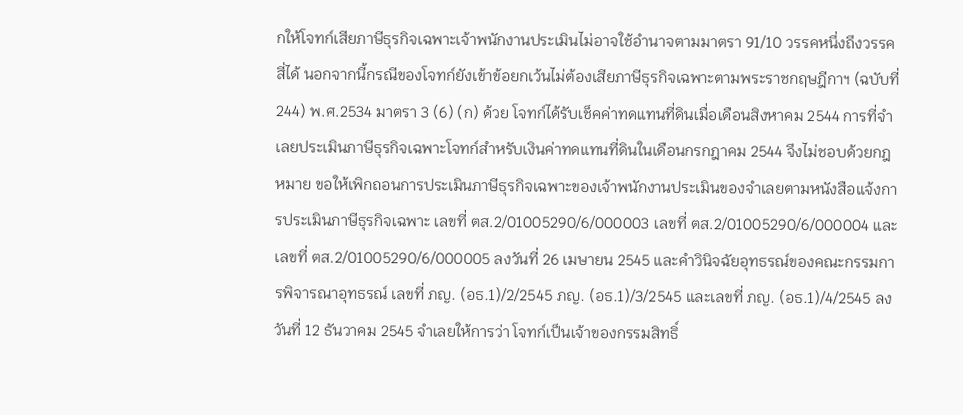กให้โจทก์เสียภาษีธุรกิจเฉพาะเจ้าพนักงานประเมินไม่อาจใช้อำนาจตามมาตรา 91/10 วรรคหนึ่งถึงวรรคสี่ได้ นอกจากนี้กรณีของโจทก์ยังเข้าข้อยกเว้นไม่ต้องเสียภาษีธุรกิจเฉพาะตามพระราชกฤษฎีกาฯ (ฉบับที่ 244) พ.ศ.2534 มาตรา 3 (6) (ก) ด้วย โจทก์ได้รับเช็คค่าทดแทนที่ดินเมื่อเดือนสิงหาคม 2544 การที่จำเลยประเมินภาษีธุรกิจเฉพาะโจทก์สำหรับเงินค่าทดแทนที่ดินในเดือนกรกฎาคม 2544 จึงไม่ชอบด้วยกฎหมาย ขอให้เพิกถอนการประเมินภาษีธุรกิจเฉพาะของเจ้าพนักงานประเมินของจำเลยตามหนังสือแจ้งการประเมินภาษีธุรกิจเฉพาะ เลขที่ ตส.2/01005290/6/000003 เลขที่ ตส.2/01005290/6/000004 และเลขที่ ตส.2/01005290/6/000005 ลงวันที่ 26 เมษายน 2545 และคำวินิจฉัยอุทธรณ์ของคณะกรรมการพิจารณาอุทธรณ์ เลขที่ ภญ. (อธ.1)/2/2545 ภญ. (อธ.1)/3/2545 และเลขที่ ภญ. (อธ.1)/4/2545 ลงวันที่ 12 ธันวาคม 2545 จำเลยให้การว่า โจทก์เป็นเจ้าของกรรมสิทธิ์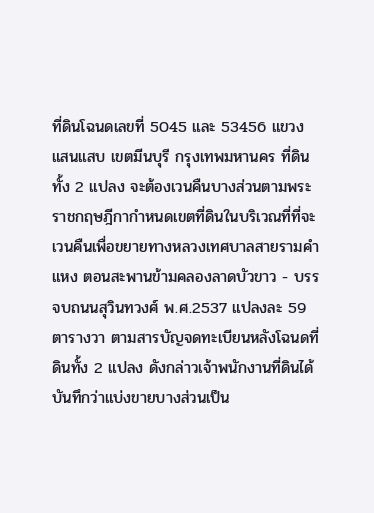ที่ดินโฉนดเลขที่ 5045 และ 53456 แขวงแสนแสบ เขตมีนบุรี กรุงเทพมหานคร ที่ดินทั้ง 2 แปลง จะต้องเวนคืนบางส่วนตามพระราชกฤษฎีกากำหนดเขตที่ดินในบริเวณที่ที่จะเวนคืนเพื่อขยายทางหลวงเทศบาลสายรามคำแหง ตอนสะพานข้ามคลองลาดบัวขาว - บรรจบถนนสุวินทวงศ์ พ.ศ.2537 แปลงละ 59 ตารางวา ตามสารบัญจดทะเบียนหลังโฉนดที่ดินทั้ง 2 แปลง ดังกล่าวเจ้าพนักงานที่ดินได้บันทึกว่าแบ่งขายบางส่วนเป็น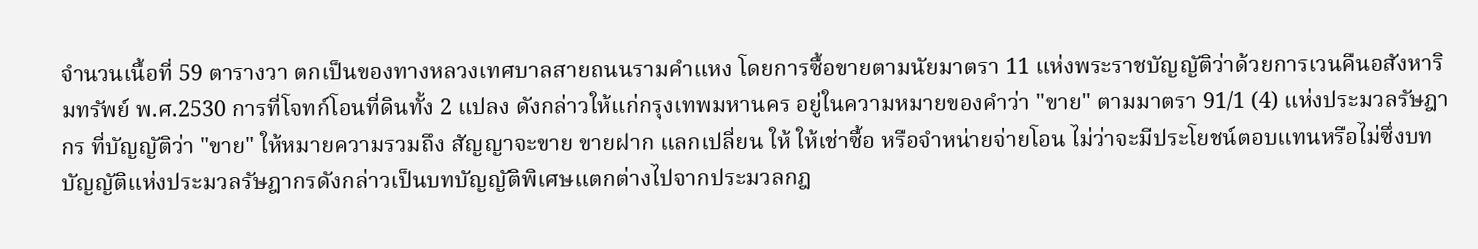จำนวนเนื้อที่ 59 ตารางวา ตกเป็นของทางหลวงเทศบาลสายถนนรามคำแหง โดยการซื้อขายตามนัยมาตรา 11 แห่งพระราชบัญญัติว่าด้วยการเวนคืนอสังหาริมทรัพย์ พ.ศ.2530 การที่โจทก์โอนที่ดินทั้ง 2 แปลง ดังกล่าวให้แก่กรุงเทพมหานคร อยู่ในความหมายของคำว่า "ขาย" ตามมาตรา 91/1 (4) แห่งประมวลรัษฎากร ที่บัญญัติว่า "ขาย" ให้หมายความรวมถึง สัญญาจะขาย ขายฝาก แลกเปลี่ยน ให้ ให้เช่าซื้อ หรือจำหน่ายจ่ายโอน ไม่ว่าจะมีประโยชน์ตอบแทนหรือไม่ซึ่งบทบัญญัติแห่งประมวลรัษฎากรดังกล่าวเป็นบทบัญญัติพิเศษแตกต่างไปจากประมวลกฎ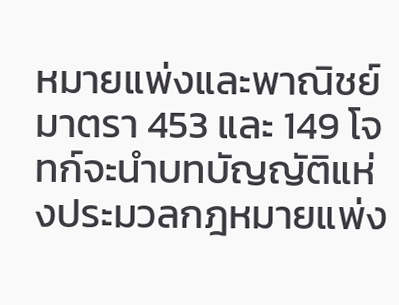หมายแพ่งและพาณิชย์ มาตรา 453 และ 149 โจทก์จะนำบทบัญญัติแห่งประมวลกฎหมายแพ่ง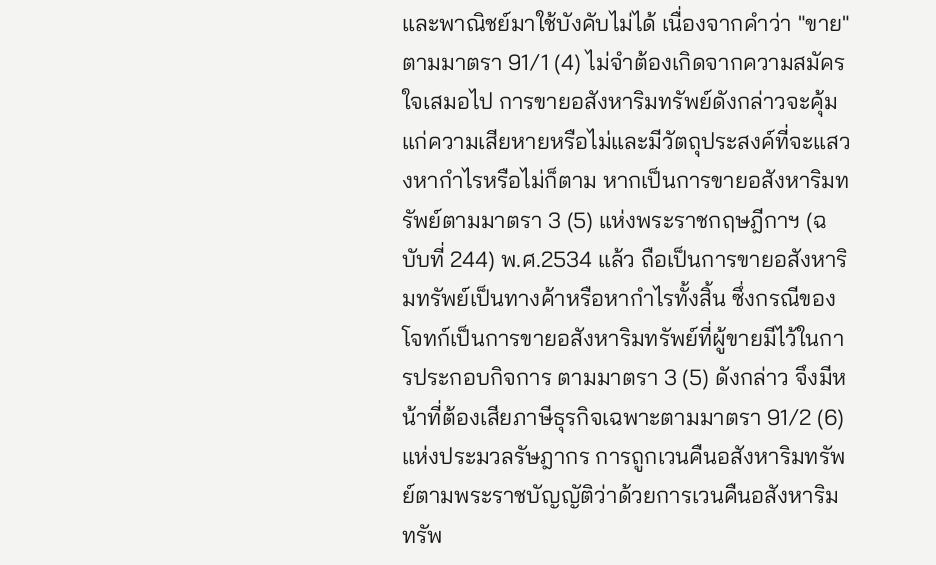และพาณิชย์มาใช้บังคับไม่ได้ เนื่องจากคำว่า "ขาย" ตามมาตรา 91/1 (4) ไม่จำต้องเกิดจากความสมัครใจเสมอไป การขายอสังหาริมทรัพย์ดังกล่าวจะคุ้มแก่ความเสียหายหรือไม่และมีวัตถุประสงค์ที่จะแสวงหากำไรหรือไม่ก็ตาม หากเป็นการขายอสังหาริมทรัพย์ตามมาตรา 3 (5) แห่งพระราชกฤษฎีกาฯ (ฉบับที่ 244) พ.ศ.2534 แล้ว ถือเป็นการขายอสังหาริมทรัพย์เป็นทางค้าหรือหากำไรทั้งสิ้น ซึ่งกรณีของโจทก์เป็นการขายอสังหาริมทรัพย์ที่ผู้ขายมีไว้ในการประกอบกิจการ ตามมาตรา 3 (5) ดังกล่าว จึงมีหน้าที่ต้องเสียภาษีธุรกิจเฉพาะตามมาตรา 91/2 (6) แห่งประมวลรัษฎากร การถูกเวนคืนอสังหาริมทรัพย์ตามพระราชบัญญัติว่าด้วยการเวนคืนอสังหาริมทรัพ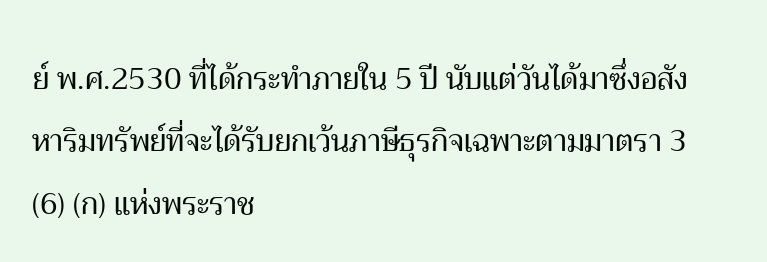ย์ พ.ศ.2530 ที่ได้กระทำภายใน 5 ปี นับแต่วันได้มาซึ่งอสังหาริมทรัพย์ที่จะได้รับยกเว้นภาษีธุรกิจเฉพาะตามมาตรา 3 (6) (ก) แห่งพระราช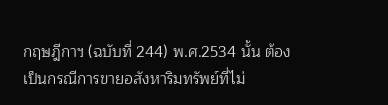กฤษฎีกาฯ (ฉบับที่ 244) พ.ศ.2534 นั้น ต้องเป็นกรณีการขายอสังหาริมทรัพย์ที่ไม่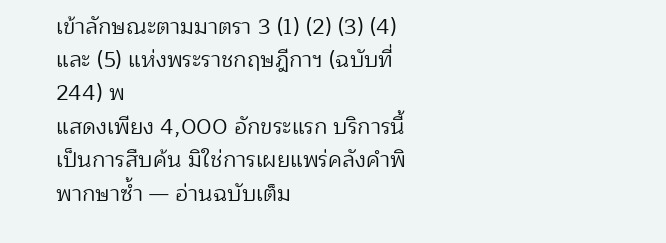เข้าลักษณะตามมาตรา 3 (1) (2) (3) (4) และ (5) แห่งพระราชกฤษฎีกาฯ (ฉบับที่ 244) พ
แสดงเพียง 4,000 อักขระแรก บริการนี้เป็นการสืบค้น มิใช่การเผยแพร่คลังคำพิพากษาซ้ำ — อ่านฉบับเต็ม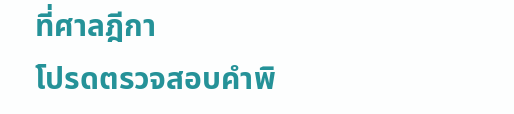ที่ศาลฎีกา
โปรดตรวจสอบคำพิ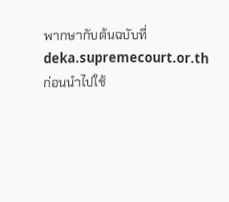พากษากับต้นฉบับที่ deka.supremecourt.or.th ก่อนนำไปใช้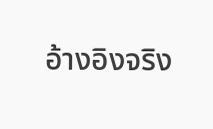อ้างอิงจริง